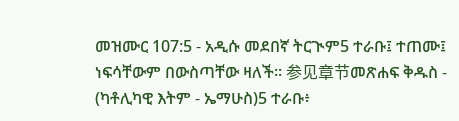መዝሙር 107:5 - አዲሱ መደበኛ ትርጒም5 ተራቡ፤ ተጠሙ፤ ነፍሳቸውም በውስጣቸው ዛለች። 参见章节መጽሐፍ ቅዱስ - (ካቶሊካዊ እትም - ኤማሁስ)5 ተራቡ፥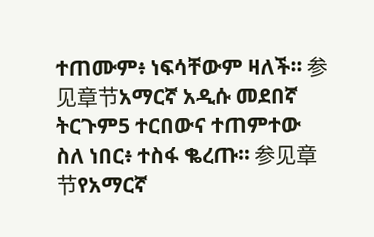ተጠሙም፥ ነፍሳቸውም ዛለች። 参见章节አማርኛ አዲሱ መደበኛ ትርጉም5 ተርበውና ተጠምተው ስለ ነበር፥ ተስፋ ቈረጡ። 参见章节የአማርኛ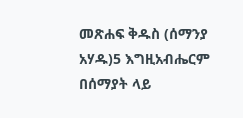መጽሐፍ ቅዱስ (ሰማንያ አሃዱ)5 እግዚአብሔርም በሰማያት ላይ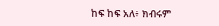ከፍ ከፍ አለ፥ ክብሩም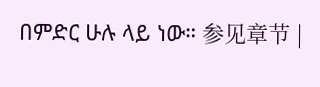በምድር ሁሉ ላይ ነው። 参见章节 |